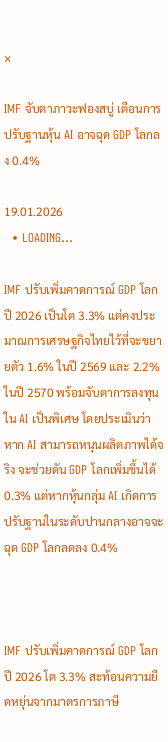×

IMF จับตาภาวะฟองสบู่ เตือนการปรับฐานหุ้น AI อาจฉุด GDP โลกลง 0.4%

19.01.2026
  • LOADING...

IMF ปรับเพิ่มคาดการณ์ GDP โลกปี 2026 เป็นโต 3.3% แต่คงประมาณการเศรษฐกิจไทยไว้ที่จะขยายตัว 1.6% ในปี 2569 และ 2.2% ในปี 2570 พร้อมจับตาการลงทุนใน AI เป็นพิเศษ โดยประเมินว่า หาก AI สามารถหนุนผลิตภาพได้จริง จะช่วยดัน GDP โลกเพิ่มขึ้นได้ 0.3% แต่หากหุ้นกลุ่ม AI เกิดการปรับฐานในระดับปานกลางอาจจะฉุด GDP โลกลดลง 0.4%



IMF ปรับเพิ่มคาดการณ์ GDP โลกปี 2026 โต 3.3% สะท้อนความยืดหยุ่นจากมาตรการภาษี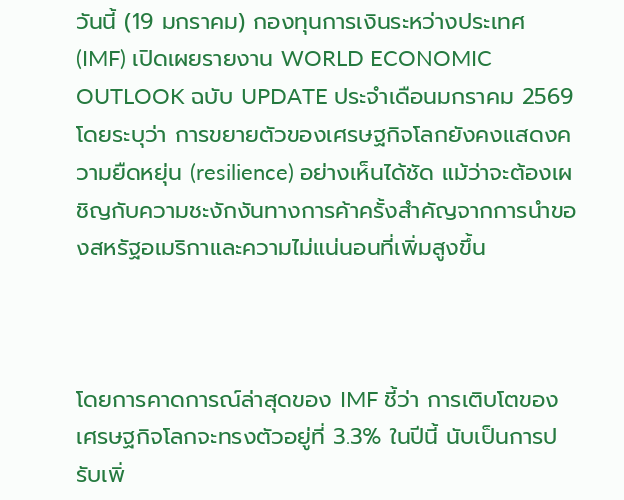วันนี้ (19 มกราคม) กองทุนการเงินระหว่างประเทศ (IMF) เปิดเผยรายงาน WORLD ECONOMIC OUTLOOK ฉบับ UPDATE ประจำเดือนมกราคม 2569 โดยระบุว่า การขยายตัวของเศรษฐกิจโลกยังคงแสดงความยืดหยุ่น (resilience) อย่างเห็นได้ชัด แม้ว่าจะต้องเผชิญกับความชะงักงันทางการค้าครั้งสำคัญจากการนำของสหรัฐอเมริกาและความไม่แน่นอนที่เพิ่มสูงขึ้น



โดยการคาดการณ์ล่าสุดของ IMF ชี้ว่า การเติบโตของเศรษฐกิจโลกจะทรงตัวอยู่ที่ 3.3% ในปีนี้ นับเป็นการปรับเพิ่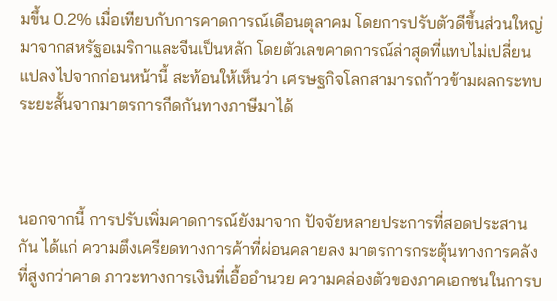มขึ้น 0.2% เมื่อเทียบกับการคาดการณ์เดือนตุลาคม โดยการปรับตัวดีขึ้นส่วนใหญ่มาจากสหรัฐอเมริกาและจีนเป็นหลัก โดยตัวเลขคาดการณ์ล่าสุดที่แทบไม่เปลี่ยนแปลงไปจากก่อนหน้านี้ สะท้อนให้เห็นว่า เศรษฐกิจโลกสามารถก้าวข้ามผลกระทบระยะสั้นจากมาตรการกีดกันทางภาษีมาได้



นอกจากนี้ การปรับเพิ่มคาดการณ์ยังมาจาก ปัจจัยหลายประการที่สอดประสานกัน ได้แก่ ความตึงเครียดทางการค้าที่ผ่อนคลายลง มาตรการกระตุ้นทางการคลังที่สูงกว่าคาด ภาวะทางการเงินที่เอื้ออำนวย ความคล่องตัวของภาคเอกชนในการบ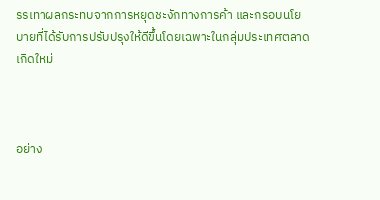รรเทาผลกระทบจากการหยุดชะงักทางการค้า และกรอบนโยบายที่ได้รับการปรับปรุงให้ดีขึ้นโดยเฉพาะในกลุ่มประเทศตลาดเกิดใหม่



อย่าง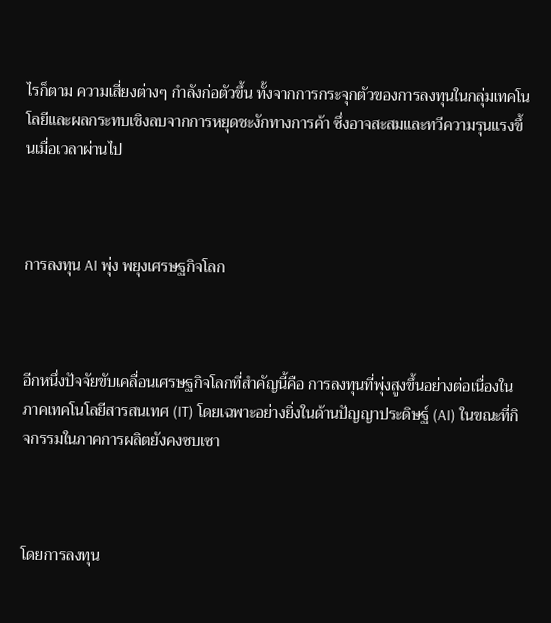ไรก็ตาม ความเสี่ยงต่างๆ กำลังก่อตัวขึ้น ทั้งจากการกระจุกตัวของการลงทุนในกลุ่มเทคโนโลยีและผลกระทบเชิงลบจากการหยุดชะงักทางการค้า ซึ่งอาจสะสมและทวีความรุนแรงขึ้นเมื่อเวลาผ่านไป



การลงทุน AI พุ่ง พยุงเศรษฐกิจโลก



อีกหนึ่งปัจจัยขับเคลื่อนเศรษฐกิจโลกที่สำคัญนี้คือ การลงทุนที่พุ่งสูงขึ้นอย่างต่อเนื่องในภาคเทคโนโลยีสารสนเทศ (IT) โดยเฉพาะอย่างยิ่งในด้านปัญญาประดิษฐ์ (AI) ในขณะที่กิจกรรมในภาคการผลิตยังคงซบเซา



โดยการลงทุน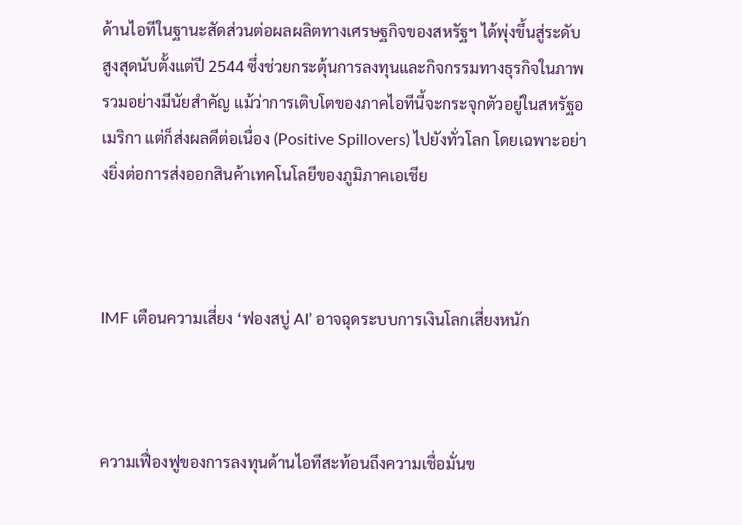ด้านไอทีในฐานะสัดส่วนต่อผลผลิตทางเศรษฐกิจของสหรัฐฯ ได้พุ่งขึ้นสู่ระดับสูงสุดนับตั้งแต่ปี 2544 ซึ่งช่วยกระตุ้นการลงทุนและกิจกรรมทางธุรกิจในภาพรวมอย่างมีนัยสำคัญ แม้ว่าการเติบโตของภาคไอทีนี้จะกระจุกตัวอยู่ในสหรัฐอเมริกา แต่ก็ส่งผลดีต่อเนื่อง (Positive Spillovers) ไปยังทั่วโลก โดยเฉพาะอย่างยิ่งต่อการส่งออกสินค้าเทคโนโลยีของภูมิภาคเอเชีย



IMF เตือนความเสี่ยง ‘ฟองสบู่ AI’ อาจฉุดระบบการเงินโลกเสี่ยงหนัก



ความเฟื่องฟูของการลงทุนด้านไอทีสะท้อนถึงความเชื่อมั่นข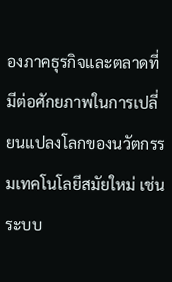องภาคธุรกิจและตลาดที่มีต่อศักยภาพในการเปลี่ยนแปลงโลกของนวัตกรรมเทคโนโลยีสมัยใหม่ เช่น ระบบ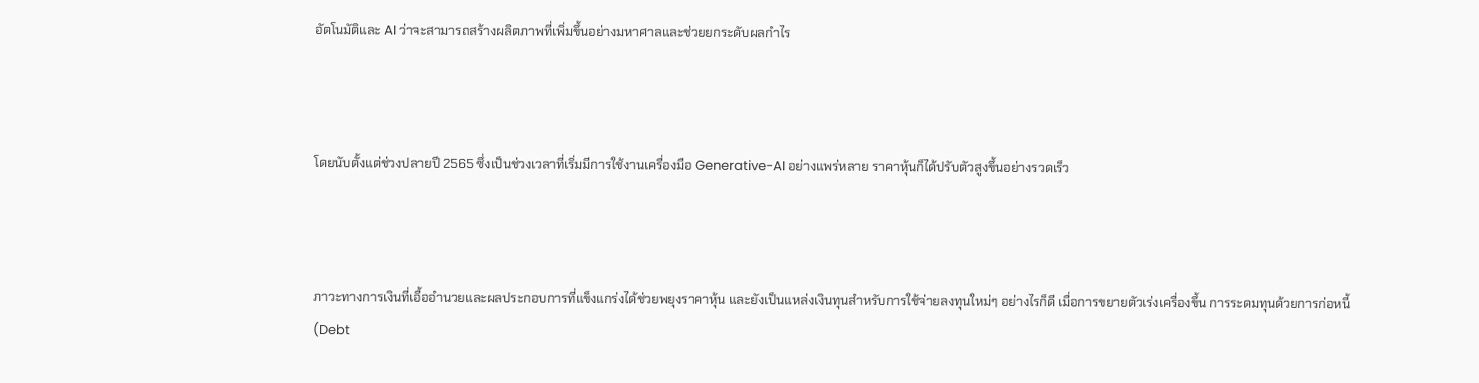อัตโนมัติและ AI ว่าจะสามารถสร้างผลิตภาพที่เพิ่มขึ้นอย่างมหาศาลและช่วยยกระดับผลกำไร



โดยนับตั้งแต่ช่วงปลายปี 2565 ซึ่งเป็นช่วงเวลาที่เริ่มมีการใช้งานเครื่องมือ Generative-AI อย่างแพร่หลาย ราคาหุ้นก็ได้ปรับตัวสูงขึ้นอย่างรวดเร็ว



ภาวะทางการเงินที่เอื้ออำนวยและผลประกอบการที่แข็งแกร่งได้ช่วยพยุงราคาหุ้น และยังเป็นแหล่งเงินทุนสำหรับการใช้จ่ายลงทุนใหม่ๆ อย่างไรก็ดี เมื่อการขยายตัวเร่งเครื่องขึ้น การระดมทุนด้วยการก่อหนี้ (Debt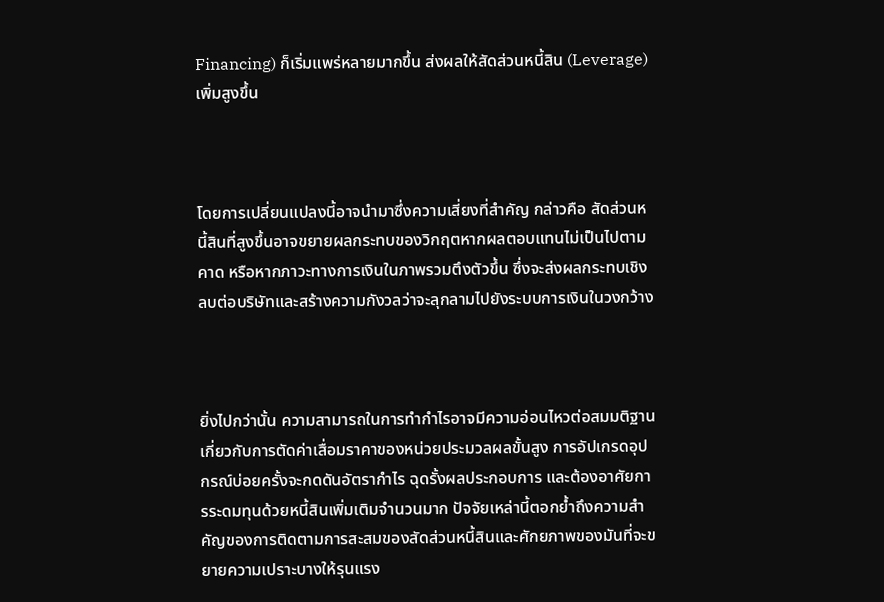Financing) ก็เริ่มแพร่หลายมากขึ้น ส่งผลให้สัดส่วนหนี้สิน (Leverage) เพิ่มสูงขึ้น



โดยการเปลี่ยนแปลงนี้อาจนำมาซึ่งความเสี่ยงที่สำคัญ กล่าวคือ สัดส่วนหนี้สินที่สูงขึ้นอาจขยายผลกระทบของวิกฤตหากผลตอบแทนไม่เป็นไปตามคาด หรือหากภาวะทางการเงินในภาพรวมตึงตัวขึ้น ซึ่งจะส่งผลกระทบเชิงลบต่อบริษัทและสร้างความกังวลว่าจะลุกลามไปยังระบบการเงินในวงกว้าง



ยิ่งไปกว่านั้น ความสามารถในการทำกำไรอาจมีความอ่อนไหวต่อสมมติฐานเกี่ยวกับการตัดค่าเสื่อมราคาของหน่วยประมวลผลขั้นสูง การอัปเกรดอุปกรณ์บ่อยครั้งจะกดดันอัตรากำไร ฉุดรั้งผลประกอบการ และต้องอาศัยการระดมทุนด้วยหนี้สินเพิ่มเติมจำนวนมาก ปัจจัยเหล่านี้ตอกย้ำถึงความสำคัญของการติดตามการสะสมของสัดส่วนหนี้สินและศักยภาพของมันที่จะขยายความเปราะบางให้รุนแรง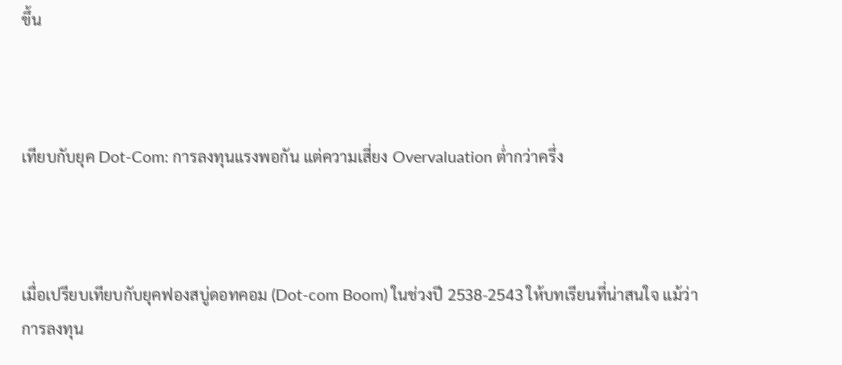ขึ้น



เทียบกับยุค Dot-Com: การลงทุนแรงพอกัน แต่ความเสี่ยง Overvaluation ต่ำกว่าครึ่ง



เมื่อเปรียบเทียบกับยุคฟองสบู่ดอทคอม (Dot-com Boom) ในช่วงปี 2538-2543 ให้บทเรียนที่น่าสนใจ แม้ว่าการลงทุน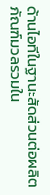ด้านไอทีในฐานะสัดส่วนต่อผลิตภัณฑ์มวลรวมใน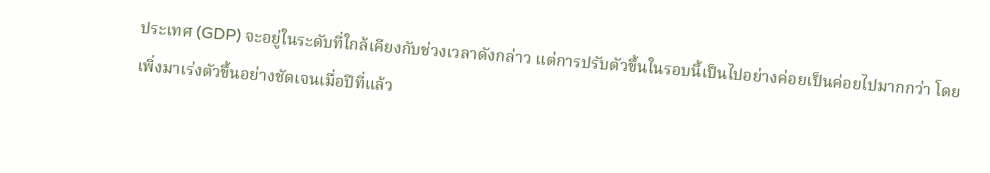ประเทศ (GDP) จะอยู่ในระดับที่ใกล้เคียงกับช่วงเวลาดังกล่าว แต่การปรับตัวขึ้นในรอบนี้เป็นไปอย่างค่อยเป็นค่อยไปมากกว่า โดยเพิ่งมาเร่งตัวขึ้นอย่างชัดเจนเมื่อปีที่แล้ว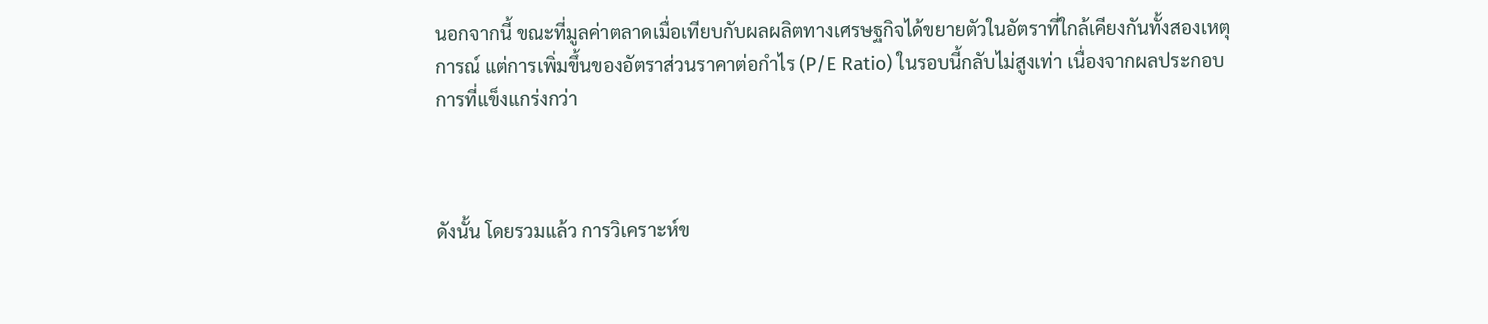นอกจากนี้ ขณะที่มูลค่าตลาดเมื่อเทียบกับผลผลิตทางเศรษฐกิจได้ขยายตัวในอัตราที่ใกล้เคียงกันทั้งสองเหตุการณ์ แต่การเพิ่มขึ้นของอัตราส่วนราคาต่อกำไร (P/E Ratio) ในรอบนี้กลับไม่สูงเท่า เนื่องจากผลประกอบการที่แข็งแกร่งกว่า



ดังนั้น โดยรวมแล้ว การวิเคราะห์ข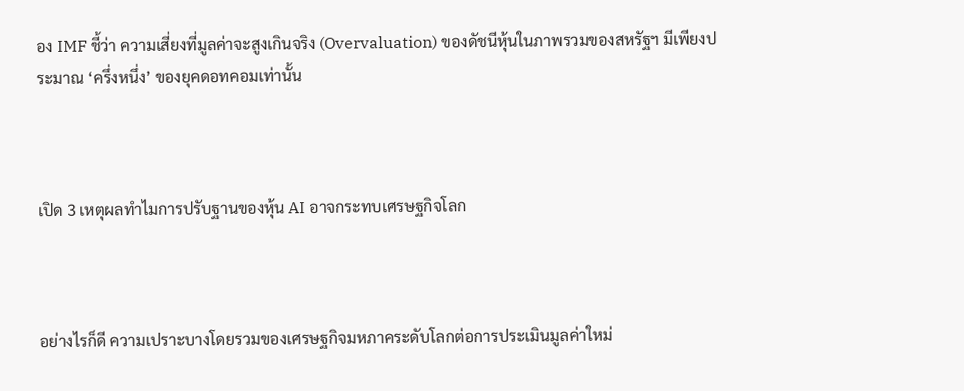อง IMF ชี้ว่า ความเสี่ยงที่มูลค่าจะสูงเกินจริง (Overvaluation) ของดัชนีหุ้นในภาพรวมของสหรัฐฯ มีเพียงประมาณ ‘ครึ่งหนึ่ง’ ของยุคดอทคอมเท่านั้น



เปิด 3 เหตุผลทำไมการปรับฐานของหุ้น AI อาจกระทบเศรษฐกิจโลก



อย่างไรก็ดี ความเปราะบางโดยรวมของเศรษฐกิจมหภาคระดับโลกต่อการประเมินมูลค่าใหม่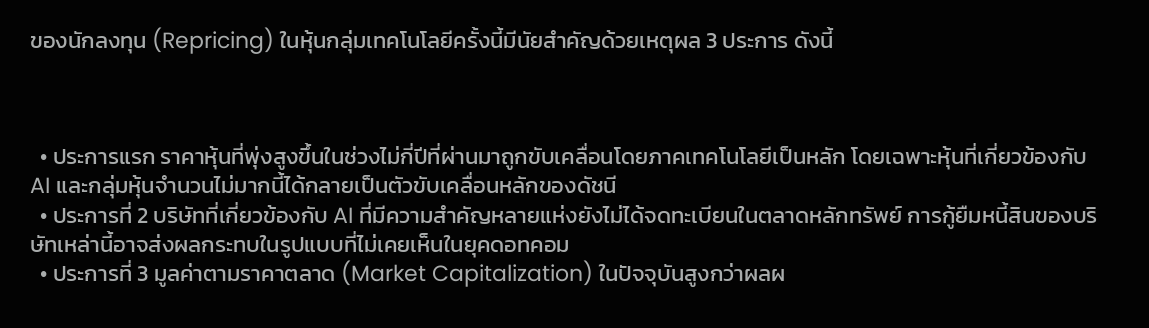ของนักลงทุน (Repricing) ในหุ้นกลุ่มเทคโนโลยีครั้งนี้มีนัยสำคัญด้วยเหตุผล 3 ประการ ดังนี้



  • ประการแรก ราคาหุ้นที่พุ่งสูงขึ้นในช่วงไม่กี่ปีที่ผ่านมาถูกขับเคลื่อนโดยภาคเทคโนโลยีเป็นหลัก โดยเฉพาะหุ้นที่เกี่ยวข้องกับ AI และกลุ่มหุ้นจำนวนไม่มากนี้ได้กลายเป็นตัวขับเคลื่อนหลักของดัชนี
  • ประการที่ 2 บริษัทที่เกี่ยวข้องกับ AI ที่มีความสำคัญหลายแห่งยังไม่ได้จดทะเบียนในตลาดหลักทรัพย์ การกู้ยืมหนี้สินของบริษัทเหล่านี้อาจส่งผลกระทบในรูปแบบที่ไม่เคยเห็นในยุคดอทคอม
  • ประการที่ 3 มูลค่าตามราคาตลาด (Market Capitalization) ในปัจจุบันสูงกว่าผลผ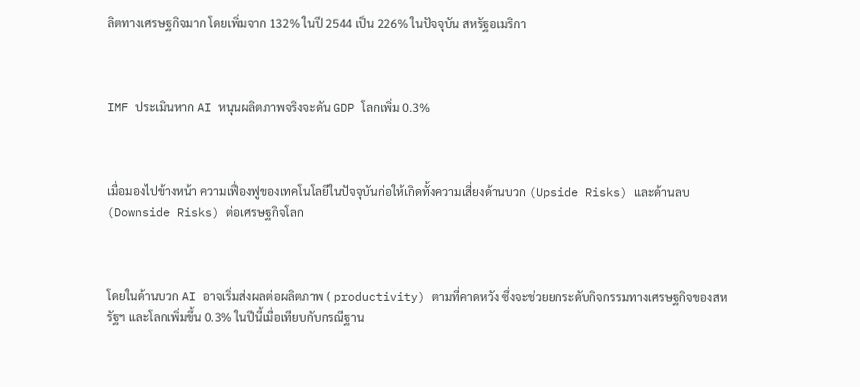ลิตทางเศรษฐกิจมาก โดยเพิ่มจาก 132% ในปี 2544 เป็น 226% ในปัจจุบัน สหรัฐอเมริกา



IMF ประเมินหาก AI หนุนผลิตภาพจริงจะดัน GDP โลกเพิ่ม 0.3%



เมื่อมองไปข้างหน้า ความเฟื่องฟูของเทคโนโลยีในปัจจุบันก่อให้เกิดทั้งความเสี่ยงด้านบวก (Upside Risks) และด้านลบ (Downside Risks) ต่อเศรษฐกิจโลก



โดยในด้านบวก AI อาจเริ่มส่งผลต่อผลิตภาพ ( productivity) ตามที่คาดหวัง ซึ่งจะช่วยยกระดับกิจกรรมทางเศรษฐกิจของสหรัฐฯ และโลกเพิ่มขึ้น 0.3% ในปีนี้เมื่อเทียบกับกรณีฐาน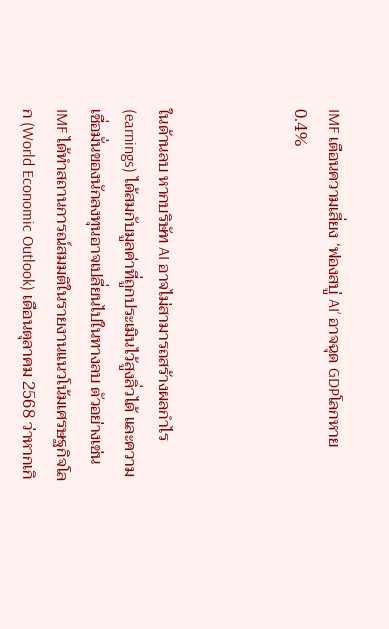IMF เตือนความเสี่ยง ‘ฟองสบู่ AI’ อาจฉุด GDPโลกหาย 0.4%



ในด้านลบ หากบริษัท AI อาจไม่สามารถสร้างผลกำไร (earnings) ได้สมกับมูลค่าที่ถูกประเมินไว้สูงลิ่วได้ และความเชื่อมั่นของนักลงทุนอาจเปลี่ยนไปในทางลบ ตัวอย่างเช่น IMF ได้ทำสถานการณ์สมมติในรายงานแนวโน้มเศรษฐกิจโลก (World Economic Outlook) เดือนตุลาคม 2568 ว่าหากเกิ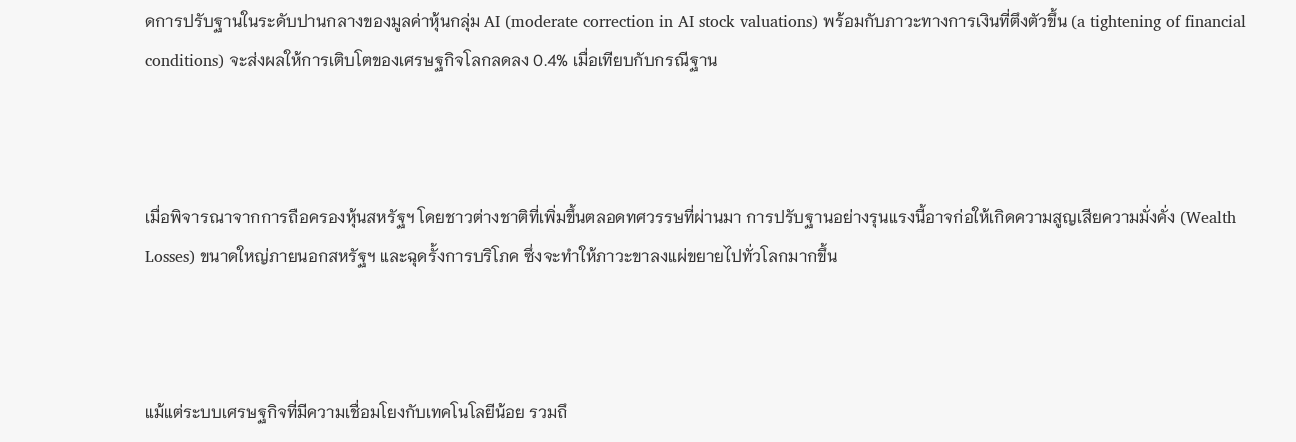ดการปรับฐานในระดับปานกลางของมูลค่าหุ้นกลุ่ม AI (moderate correction in AI stock valuations) พร้อมกับภาวะทางการเงินที่ตึงตัวขึ้น (a tightening of financial conditions) จะส่งผลให้การเติบโตของเศรษฐกิจโลกลดลง 0.4% เมื่อเทียบกับกรณีฐาน



เมื่อพิจารณาจากการถือครองหุ้นสหรัฐฯ โดยชาวต่างชาติที่เพิ่มขึ้นตลอดทศวรรษที่ผ่านมา การปรับฐานอย่างรุนแรงนี้อาจก่อให้เกิดความสูญเสียความมั่งคั่ง (Wealth Losses) ขนาดใหญ่ภายนอกสหรัฐฯ และฉุดรั้งการบริโภค ซึ่งจะทำให้ภาวะขาลงแผ่ขยายไปทั่วโลกมากขึ้น



แม้แต่ระบบเศรษฐกิจที่มีความเชื่อมโยงกับเทคโนโลยีน้อย รวมถึ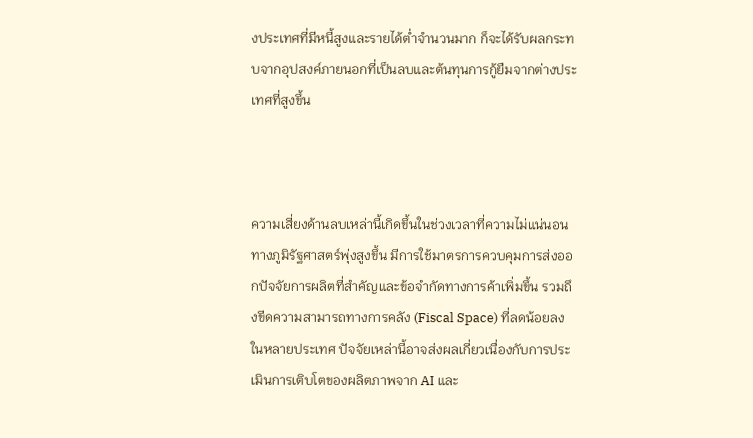งประเทศที่มีหนี้สูงและรายได้ต่ำจำนวนมาก ก็จะได้รับผลกระทบจากอุปสงค์ภายนอกที่เป็นลบและต้นทุนการกู้ยืมจากต่างประเทศที่สูงขึ้น



ความเสี่ยงด้านลบเหล่านี้เกิดขึ้นในช่วงเวลาที่ความไม่แน่นอนทางภูมิรัฐศาสตร์พุ่งสูงขึ้น มีการใช้มาตรการควบคุมการส่งออกปัจจัยการผลิตที่สำคัญและข้อจำกัดทางการค้าเพิ่มขึ้น รวมถึงขีดความสามารถทางการคลัง (Fiscal Space) ที่ลดน้อยลงในหลายประเทศ ปัจจัยเหล่านี้อาจส่งผลเกี่ยวเนื่องกับการประเมินการเติบโตของผลิตภาพจาก AI และ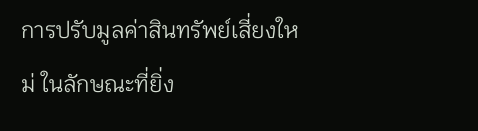การปรับมูลค่าสินทรัพย์เสี่ยงใหม่ ในลักษณะที่ยิ่ง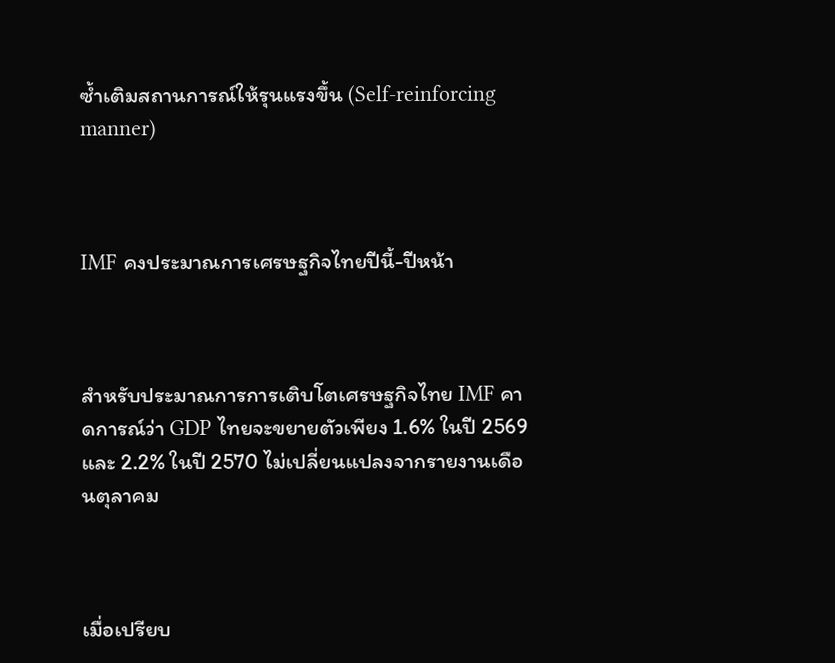ซ้ำเติมสถานการณ์ให้รุนแรงขึ้น (Self-reinforcing manner)



IMF คงประมาณการเศรษฐกิจไทยปีนี้-ปีหน้า



สำหรับประมาณการการเติบโตเศรษฐกิจไทย IMF คาดการณ์ว่า GDP ไทยจะขยายตัวเพียง 1.6% ในปี 2569 และ 2.2% ในปี 2570 ไม่เปลี่ยนแปลงจากรายงานเดือนตุลาคม



เมื่อเปรียบ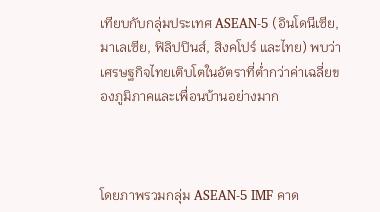เทียบกับกลุ่มประเทศ ASEAN-5 (อินโดนีเซีย, มาเลเซีย, ฟิลิปปินส์, สิงคโปร์ และไทย) พบว่าเศรษฐกิจไทยเติบโตในอัตราที่ต่ำกว่าค่าเฉลี่ยของภูมิภาคและเพื่อนบ้านอย่างมาก



โดยภาพรวมกลุ่ม ASEAN-5 IMF คาด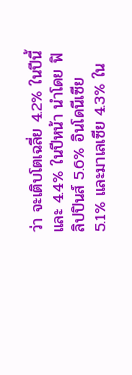ว่า จะเติบโตเฉลี่ย 4.2% ในปีนี้ และ 4.4% ในปีหน้า นำโดย ฟิลิปปินส์ 5.6% อินโดนีเซีย 5.1% และมาเลเซีย 4.3% ใน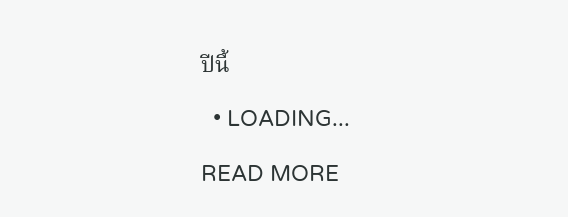ปีนี้

  • LOADING...

READ MORE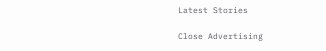Latest Stories

Close Advertising